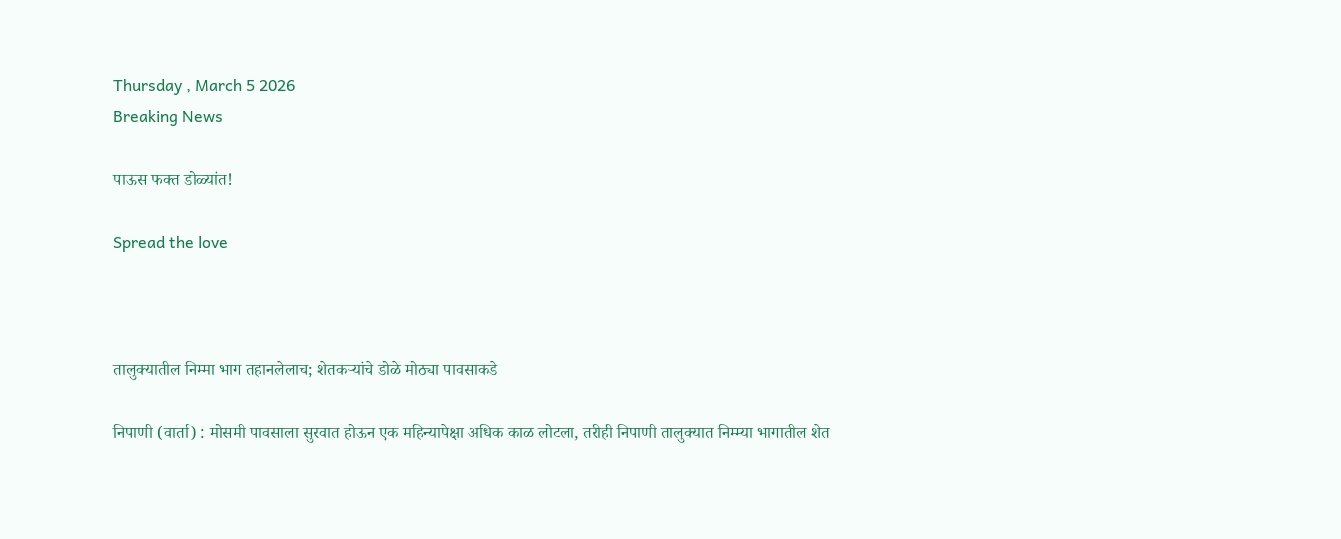Thursday , March 5 2026
Breaking News

पाऊस फक्त डोळ्यांत!

Spread the love



तालुक्यातील निम्मा भाग तहानलेलाच; शेतकऱ्यांचे डोळे मोठ्या पावसाकडे

निपाणी (वार्ता) : मोसमी पावसाला सुरवात होऊन एक महिन्यापेक्षा अधिक काळ लोटला, तरीही निपाणी तालुक्यात निम्म्या भागातील शेत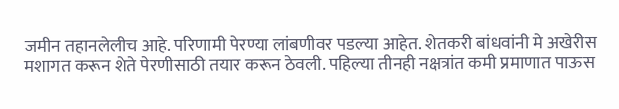जमीन तहानलेलीच आहे. परिणामी पेरण्या लांबणीवर पडल्या आहेत. शेतकरी बांधवांनी मे अखेरीस मशागत करून शेते पेरणीसाठी तयार करून ठेवली. पहिल्या तीनही नक्षत्रांत कमी प्रमाणात पाऊस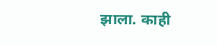झाला. काही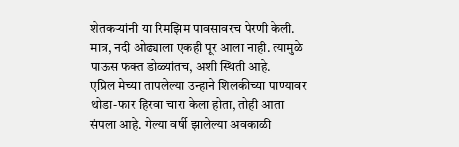शेतकऱ्यांनी या रिमझिम पावसावरच पेरणी केली. मात्र, नदी ओढ्याला एकही पूर आला नाही. त्यामुळे पाऊस फक्त डोळ्यांतच, अशी स्थिती आहे.
एप्रिल मेच्या तापलेल्या उन्हाने शिलकीच्या पाण्यावर थोडा-फार हिरवा चारा केला होता, तोही आता संपला आहे. गेल्या वर्षी झालेल्या अवकाळी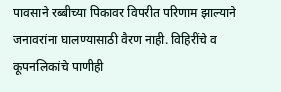पावसाने रब्बीच्या पिकावर विपरीत परिणाम झाल्याने जनावरांना घालण्यासाठी वैरण नाही. विहिरींचे व कूपनलिकांचे पाणीही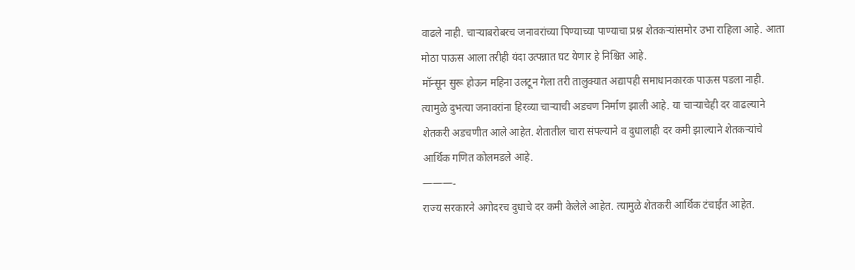वाढले नाही. चाऱ्याबरोबरच जनावरांच्या पिण्याच्या पाण्याचा प्रश्न शेतकऱ्यांसमोर उभा राहिला आहे. आता मोठा पाऊस आला तरीही यंदा उत्पन्नात घट येणार हे निश्चित आहे.
मॉन्सून सुरू होऊन महिना उलटून गेला तरी तालुक्यात अद्यापही समाधानकारक पाऊस पडला नाही. त्यामुळे दुभत्या जनावरांना हिरव्या चाऱ्याची अडचण निर्माण झाली आहे. या चाऱ्याचेही दर वाढल्याने शेतकरी अडचणीत आले आहेत. शेतातील चारा संपल्याने व दुधालाही दर कमी झाल्याने शेतकऱ्यांचे आर्थिक गणित कोलमडले आहे.
———-
राज्य सरकारने अगोदरच दुधाचे दर कमी केलेले आहेत. त्यामुळे शेतकरी आर्थिक टंचाईत आहेत.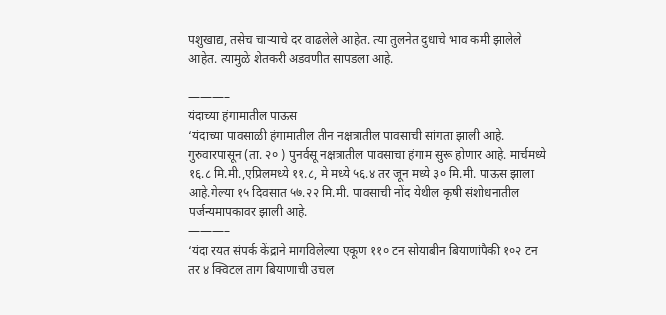पशुखाद्य, तसेच चाऱ्याचे दर वाढलेले आहेत. त्या तुलनेत दुधाचे भाव कमी झालेले आहेत. त्यामुळे शेतकरी अडवणीत सापडला आहे.

———–
यंदाच्या हंगामातील पाऊस
‘यंदाच्या पावसाळी हंगामातील तीन नक्षत्रातील पावसाची सांगता झाली आहे. गुरुवारपासून (ता. २० ) पुनर्वसू नक्षत्रातील पावसाचा हंगाम सुरू होणार आहे. मार्चमध्ये १६.८ मि.मी.,एप्रिलमध्ये ११.८, मे मध्ये ५६.४ तर जून मध्ये ३० मि.मी. पाऊस झाला आहे.गेल्या १५ दिवसात ५७.२२ मि.मी. पावसाची नोंद येथील कृषी संशोधनातील पर्जन्यमापकावर झाली आहे.
———–
‘यंदा रयत संपर्क केंद्राने मागविलेल्या एकूण ११० टन सोयाबीन बियाणांपैकी १०२ टन तर ४ क्विटल ताग बियाणाची उचल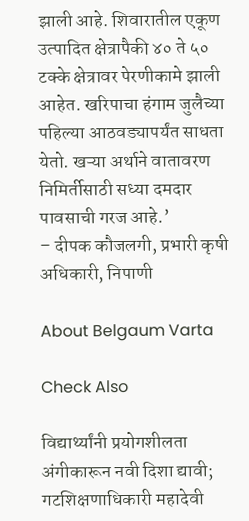झाली आहे. शिवारातील एकूण उत्पादित क्षेत्रापैकी ४० ते ५० टक्के क्षेत्रावर पेरणीकामे झाली आहेत. खरिपाचा हंगाम जुलैच्या पहिल्या आठवड्यापर्यंत साधता येतो. खऱ्या अर्थाने वातावरण निमिर्तीसाठी सध्या दमदार पावसाची गरज आहे.’
– दीपक कौजलगी, प्रभारी कृषी अधिकारी, निपाणी

About Belgaum Varta

Check Also

विद्यार्थ्यांनी प्रयोगशीलता अंगीकारून नवी दिशा द्यावी; गटशिक्षणाधिकारी महादेवी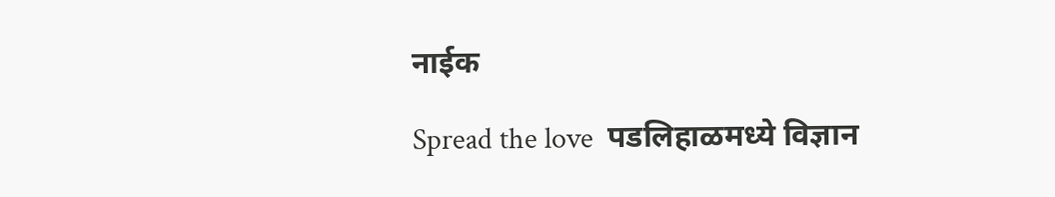नाईक

Spread the love  पडलिहाळमध्ये विज्ञान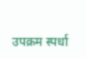उपक्रम स्पर्धा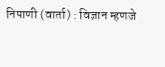निपाणी (वार्ता) : विज्ञान म्हणजे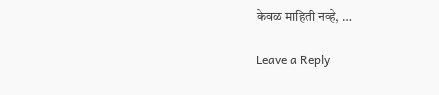केवळ माहिती नव्हे, …

Leave a Reply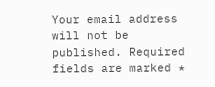Your email address will not be published. Required fields are marked *